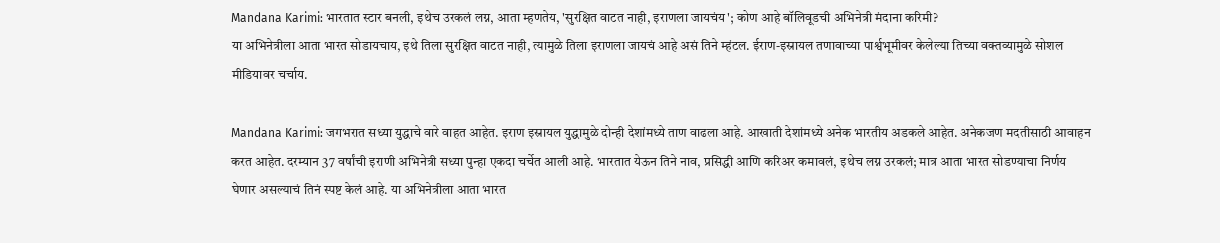Mandana Karimi: भारतात स्टार बनली, इथेच उरकलं लग्न, आता म्हणतेय, 'सुरक्षित वाटत नाही, इराणला जायचंय'; कोण आहे बॉलिवूडची अभिनेत्री मंदाना करिमी?
या अभिनेत्रीला आता भारत सोडायचाय, इथे तिला सुरक्षित वाटत नाही, त्यामुळे तिला इराणला जायचं आहे असं तिने म्हंटल. ईराण-इस्रायल तणावाच्या पार्श्वभूमीवर केलेल्या तिच्या वक्तव्यामुळे सोशल मीडियावर चर्चाय.

Mandana Karimi: जगभरात सध्या युद्धाचे वारे वाहत आहेत. इराण इस्रायल युद्धामुळे दोन्ही देशांमध्ये ताण वाढला आहे. आखाती देशांमध्ये अनेक भारतीय अडकले आहेत. अनेकजण मदतीसाठी आवाहन करत आहेत. दरम्यान 37 वर्षांची इराणी अभिनेत्री सध्या पुन्हा एकदा चर्चेत आली आहे. भारतात येऊन तिने नाव, प्रसिद्धी आणि करिअर कमावलं, इथेच लग्न उरकलं; मात्र आता भारत सोडण्याचा निर्णय घेणार असल्याचं तिनं स्पष्ट केलं आहे. या अभिनेत्रीला आता भारत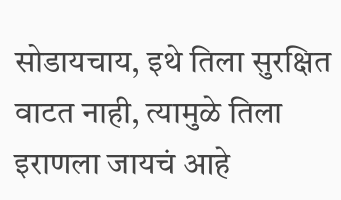सोडायचाय, इथे तिला सुरक्षित वाटत नाही, त्यामुळे तिला इराणला जायचं आहे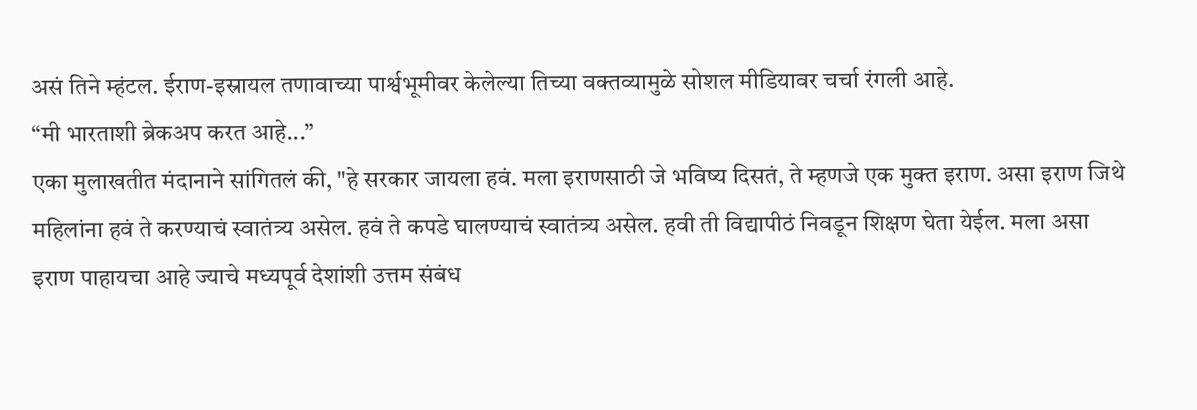असं तिने म्हंटल. ईराण-इस्रायल तणावाच्या पार्श्वभूमीवर केलेल्या तिच्या वक्तव्यामुळे सोशल मीडियावर चर्चा रंगली आहे.
“मी भारताशी ब्रेकअप करत आहे...”
एका मुलाखतीत मंदानाने सांगितलं की, "हे सरकार जायला हवं. मला इराणसाठी जे भविष्य दिसतं, ते म्हणजे एक मुक्त इराण. असा इराण जिथे महिलांना हवं ते करण्याचं स्वातंत्र्य असेल. हवं ते कपडे घालण्याचं स्वातंत्र्य असेल. हवी ती विद्यापीठं निवडून शिक्षण घेता येईल. मला असा इराण पाहायचा आहे ज्याचे मध्यपूर्व देशांशी उत्तम संबंध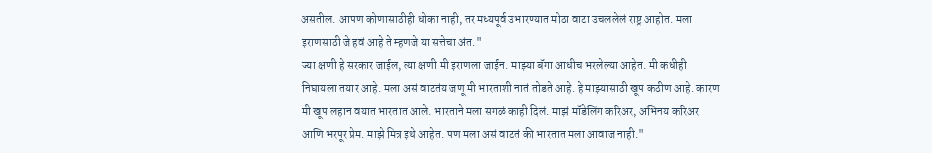असतील. आपण कोणासाठीही धोका नाही, तर मध्यपूर्व उभारण्यात मोठा वाटा उचललेलं राष्ट्र आहोत. मला इराणसाठी जे हवं आहे ते म्हणजे या सत्तेचा अंत."
ज्या क्षणी हे सरकार जाईल, त्या क्षणी मी इराणला जाईन. माझ्या बॅगा आधीच भरलेल्या आहेत. मी कधीही निघायला तयार आहे. मला असं वाटतंय जणू मी भारताशी नातं तोडते आहे. हे माझ्यासाठी खूप कठीण आहे. कारण मी खूप लहान वयात भारतात आले. भारताने मला सगळं काही दिलं. माझं मॉडेलिंग करिअर, अभिनय करिअर आणि भरपूर प्रेम. माझे मित्र इथे आहेत. पण मला असं वाटतं की भारतात मला आवाज नाही."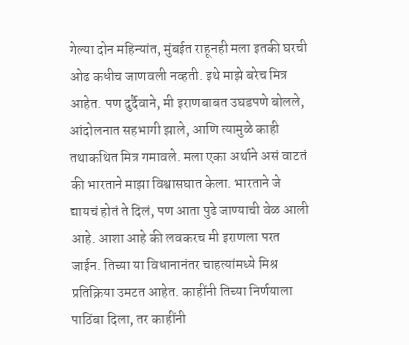गेल्या दोन महिन्यांत, मुंबईत राहूनही मला इतकी घरची ओढ कधीच जाणवली नव्हती. इथे माझे बरेच मित्र आहेत. पण दुर्दैवाने, मी इराणबाबत उघडपणे बोलले, आंदोलनात सहभागी झाले, आणि त्यामुळे काही तथाकथित मित्र गमावले. मला एका अर्थाने असं वाटतं की भारताने माझा विश्वासघात केला. भारताने जे द्यायचं होतं ते दिलं, पण आता पुढे जाण्याची वेळ आली आहे. आशा आहे की लवकरच मी इराणला परत जाईन. तिच्या या विधानानंतर चाहत्यांमध्ये मिश्र प्रतिक्रिया उमटत आहेत. काहींनी तिच्या निर्णयाला पाठिंबा दिला, तर काहींनी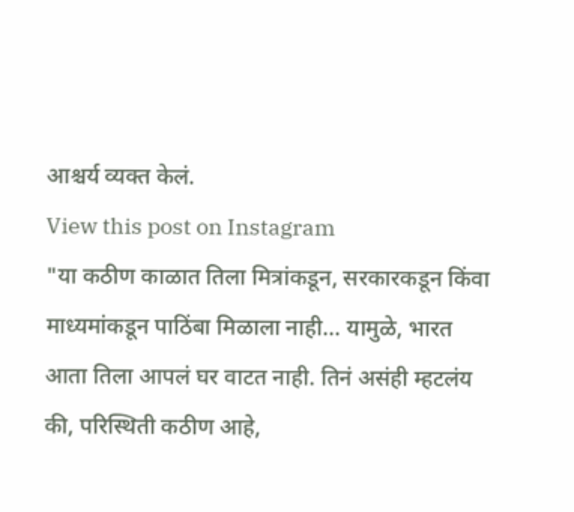आश्चर्य व्यक्त केलं.
View this post on Instagram
"या कठीण काळात तिला मित्रांकडून, सरकारकडून किंवा माध्यमांकडून पाठिंबा मिळाला नाही... यामुळे, भारत आता तिला आपलं घर वाटत नाही. तिनं असंही म्हटलंय की, परिस्थिती कठीण आहे,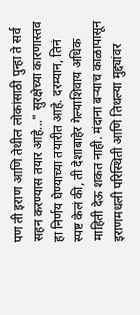पण ती इराण आणि तेथील लोकांसाठी पुन्हा ते सर्व सहन करण्यास तयार आहे..." सुरक्षेच्या कारणास्तव हा निर्णय घेण्याच्या तयारीत आहे. दरम्यान, तिनं स्पष्ट केलं की, ती देशाबाहेर गेल्याशिवाय अधिक माहिती देऊ शकत नाही. मंदाना बऱ्याच काळापासून इराणमधली परिस्थिती आणि तिथल्या मुद्द्यांवर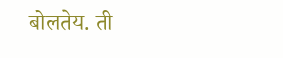बोलतेय. ती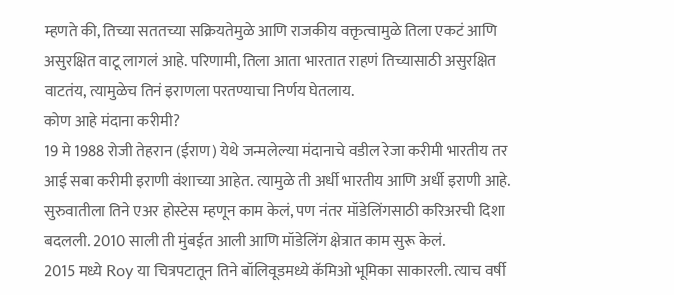म्हणते की, तिच्या सततच्या सक्रियतेमुळे आणि राजकीय वक्तृत्वामुळे तिला एकटं आणि असुरक्षित वाटू लागलं आहे. परिणामी, तिला आता भारतात राहणं तिच्यासाठी असुरक्षित वाटतंय, त्यामुळेच तिनं इराणला परतण्याचा निर्णय घेतलाय.
कोण आहे मंदाना करीमी?
19 मे 1988 रोजी तेहरान (ईराण) येथे जन्मलेल्या मंदानाचे वडील रेजा करीमी भारतीय तर आई सबा करीमी इराणी वंशाच्या आहेत. त्यामुळे ती अर्धी भारतीय आणि अर्धी इराणी आहे. सुरुवातीला तिने एअर होस्टेस म्हणून काम केलं, पण नंतर मॉडेलिंगसाठी करिअरची दिशा बदलली. 2010 साली ती मुंबईत आली आणि मॉडेलिंग क्षेत्रात काम सुरू केलं.
2015 मध्ये Roy या चित्रपटातून तिने बॉलिवूडमध्ये कॅमिओ भूमिका साकारली. त्याच वर्षी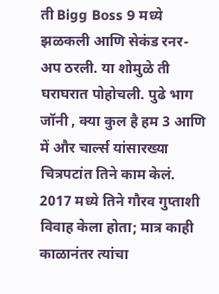ती Bigg Boss 9 मध्ये झळकली आणि सेकंड रनर-अप ठरली. या शोमुळे ती घराघरात पोहोचली. पुढे भाग जॉनी , क्या कुल है हम 3 आणि में और चार्ल्स यांसारख्या चित्रपटांत तिने काम केलं. 2017 मध्ये तिने गौरव गुप्ताशी विवाह केला होता; मात्र काही काळानंतर त्यांचा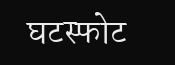घटस्फोट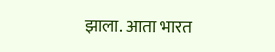झाला. आता भारत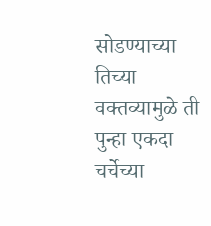सोडण्याच्या तिच्या वक्तव्यामुळे ती पुन्हा एकदा चर्चेच्या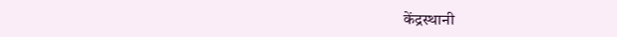केंद्रस्थानी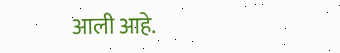आली आहे.